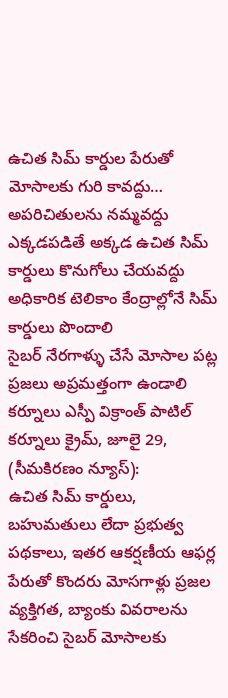ఉచిత సిమ్ కార్డుల పేరుతో మోసాలకు గురి కావద్దు… అపరిచితులను నమ్మవద్దు
ఎక్కడపడితే అక్కడ ఉచిత సిమ్ కార్డులు కొనుగోలు చేయవద్దు
అధికారిక టెలికాం కేంద్రాల్లోనే సిమ్ కార్డులు పొందాలి
సైబర్ నేరగాళ్ళు చేసే మోసాల పట్ల ప్రజలు అప్రమత్తంగా ఉండాలి
కర్నూలు ఎస్పీ విక్రాంత్ పాటిల్
కర్నూలు క్రైమ్, జూలై 29, (సీమకిరణం న్యూస్):
ఉచిత సిమ్ కార్డులు, బహుమతులు లేదా ప్రభుత్వ పథకాలు, ఇతర ఆకర్షణీయ ఆఫర్ల పేరుతో కొందరు మోసగాళ్లు ప్రజల వ్యక్తిగత, బ్యాంకు వివరాలను సేకరించి సైబర్ మోసాలకు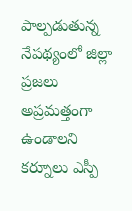పాల్పడుతున్న నేపథ్యంలో జిల్లా ప్రజలు అప్రమత్తంగా ఉండాలని కర్నూలు ఎస్పీ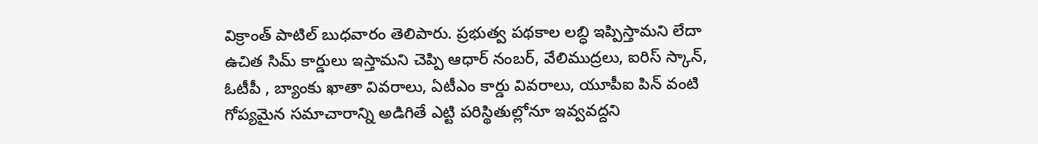విక్రాంత్ పాటిల్ బుధవారం తెలిపారు. ప్రభుత్వ పథకాల లబ్ధి ఇప్పిస్తామని లేదా ఉచిత సిమ్ కార్డులు ఇస్తామని చెప్పి ఆధార్ నంబర్, వేలిముద్రలు, ఐరిస్ స్కాన్, ఓటీపీ , బ్యాంకు ఖాతా వివరాలు, ఏటీఎం కార్డు వివరాలు, యూపీఐ పిన్ వంటి గోప్యమైన సమాచారాన్ని అడిగితే ఎట్టి పరిస్థితుల్లోనూ ఇవ్వవద్దని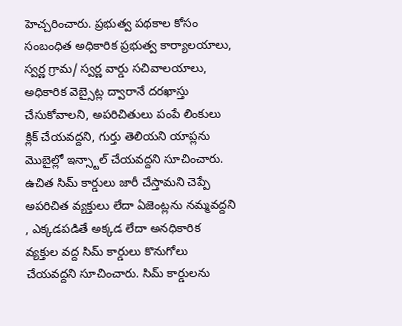హెచ్చరించారు. ప్రభుత్వ పథకాల కోసం సంబంధిత అధికారిక ప్రభుత్వ కార్యాలయాలు, స్వర్ణ గ్రామ/ స్వర్ణ వార్డు సచివాలయాలు, అధికారిక వెబ్సైట్ల ద్వారానే దరఖాస్తు చేసుకోవాలని, అపరిచితులు పంపే లింకులు క్లిక్ చేయవద్దని, గుర్తు తెలియని యాప్లను మొబైల్లో ఇన్స్టాల్ చేయవద్దని సూచించారు. ఉచిత సిమ్ కార్డులు జారీ చేస్తామని చెప్పే అపరిచిత వ్యక్తులు లేదా ఏజెంట్లను నమ్మవద్దని , ఎక్కడపడితే అక్కడ లేదా అనధికారిక వ్యక్తుల వద్ద సిమ్ కార్డులు కొనుగోలు చేయవద్దని సూచించారు. సిమ్ కార్డులను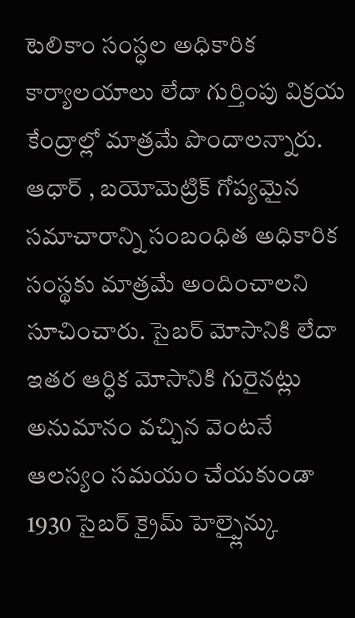టెలికాం సంస్ధల అధికారిక కార్యాలయాలు లేదా గుర్తింపు విక్రయ కేంద్రాల్లో మాత్రమే పొందాలన్నారు. ఆధార్ , బయోమెట్రిక్ గోప్యమైన సమాచారాన్ని సంబంధిత అధికారిక సంస్థకు మాత్రమే అందించాలని సూచించారు. సైబర్ మోసానికి లేదా ఇతర ఆర్ధిక మోసానికి గురైనట్లు అనుమానం వచ్చిన వెంటనే ఆలస్యం సమయం చేయకుండా 1930 సైబర్ క్రైమ్ హెల్ప్లైన్కు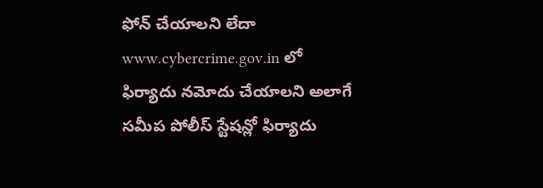ఫోన్ చేయాలని లేదా www.cybercrime.gov.in లో ఫిర్యాదు నమోదు చేయాలని అలాగే సమీప పోలీస్ స్టేషన్లో ఫిర్యాదు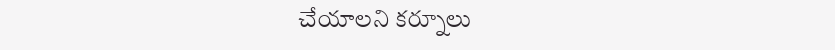చేయాలని కర్నూలు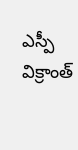ఎస్పీ విక్రాంత్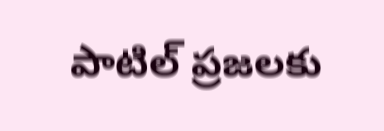పాటిల్ ప్రజలకు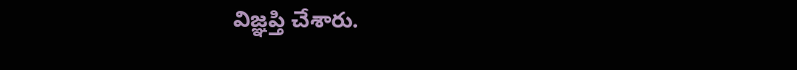విజ్ఞప్తి చేశారు.